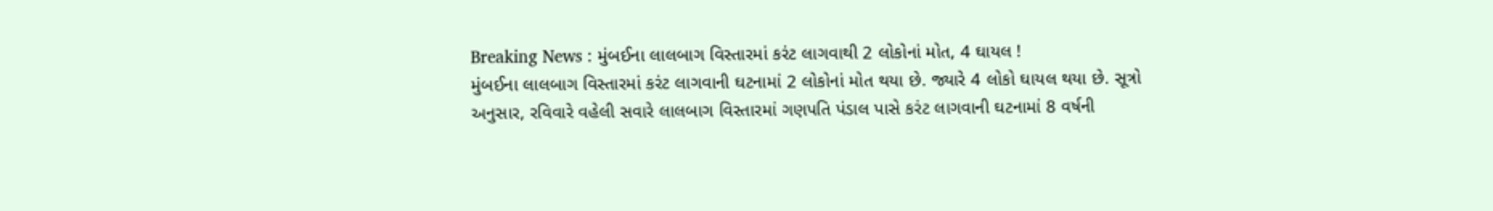Breaking News : મુંબઈના લાલબાગ વિસ્તારમાં કરંટ લાગવાથી 2 લોકોનાં મોત, 4 ઘાયલ !
મુંબઈના લાલબાગ વિસ્તારમાં કરંટ લાગવાની ઘટનામાં 2 લોકોનાં મોત થયા છે. જ્યારે 4 લોકો ઘાયલ થયા છે. સૂત્રો અનુસાર, રવિવારે વહેલી સવારે લાલબાગ વિસ્તારમાં ગણપતિ પંડાલ પાસે કરંટ લાગવાની ઘટનામાં 8 વર્ષની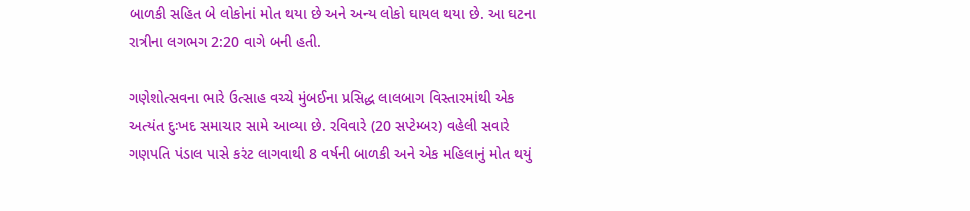બાળકી સહિત બે લોકોનાં મોત થયા છે અને અન્ય લોકો ઘાયલ થયા છે. આ ઘટના રાત્રીના લગભગ 2:20 વાગે બની હતી.

ગણેશોત્સવના ભારે ઉત્સાહ વચ્ચે મુંબઈના પ્રસિદ્ધ લાલબાગ વિસ્તારમાંથી એક અત્યંત દુઃખદ સમાચાર સામે આવ્યા છે. રવિવારે (20 સપ્ટેમ્બર) વહેલી સવારે ગણપતિ પંડાલ પાસે કરંટ લાગવાથી 8 વર્ષની બાળકી અને એક મહિલાનું મોત થયું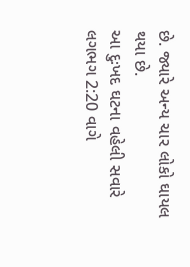છે. જ્યારે અન્ય ચાર લોકો ઘાયલ થયા છે.
આ દુઃખદ ઘટના વહેલી સવારે લગભગ 2:20 વાગે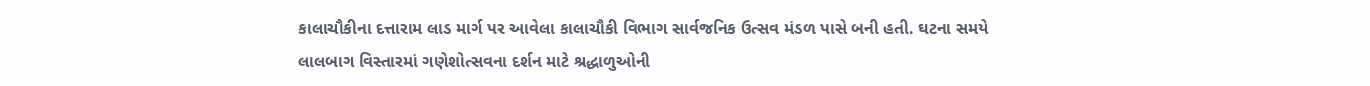કાલાચૌકીના દત્તારામ લાડ માર્ગ પર આવેલા કાલાચૌકી વિભાગ સાર્વજનિક ઉત્સવ મંડળ પાસે બની હતી. ઘટના સમયે લાલબાગ વિસ્તારમાં ગણેશોત્સવના દર્શન માટે શ્રદ્ધાળુઓની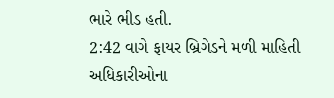ભારે ભીડ હતી.
2:42 વાગે ફાયર બ્રિગેડને મળી માહિતી
અધિકારીઓના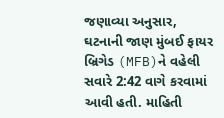જણાવ્યા અનુસાર, ઘટનાની જાણ મુંબઈ ફાયર બ્રિગેડ (MFB)ને વહેલી સવારે 2:42 વાગે કરવામાં આવી હતી. માહિતી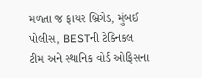મળતા જ ફાયર બ્રિગેડ, મુંબઈ પોલીસ, BESTની ટેક્નિકલ ટીમ અને સ્થાનિક વોર્ડ ઓફિસના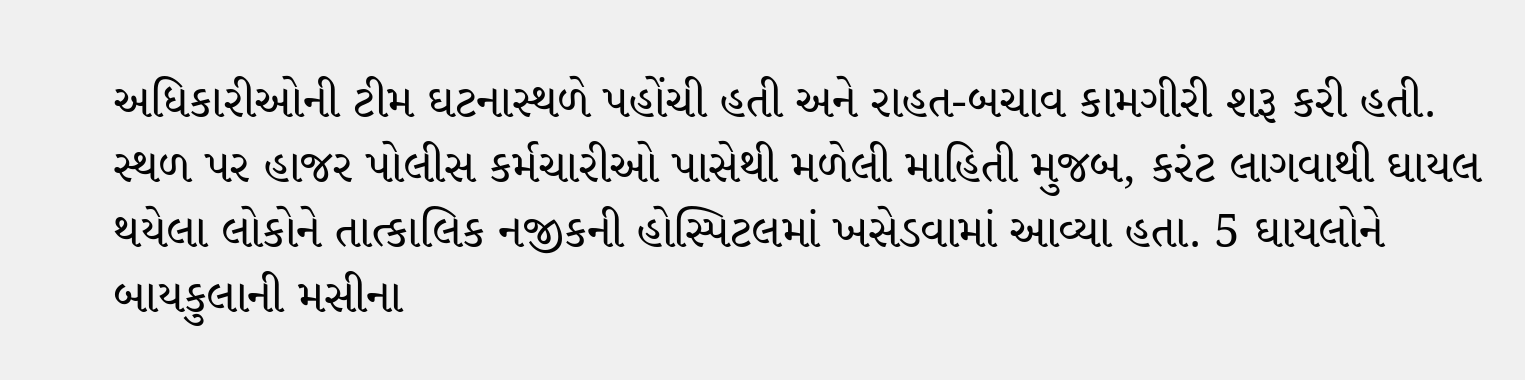અધિકારીઓની ટીમ ઘટનાસ્થળે પહોંચી હતી અને રાહત-બચાવ કામગીરી શરૂ કરી હતી.
સ્થળ પર હાજર પોલીસ કર્મચારીઓ પાસેથી મળેલી માહિતી મુજબ, કરંટ લાગવાથી ઘાયલ થયેલા લોકોને તાત્કાલિક નજીકની હોસ્પિટલમાં ખસેડવામાં આવ્યા હતા. 5 ઘાયલોને બાયકુલાની મસીના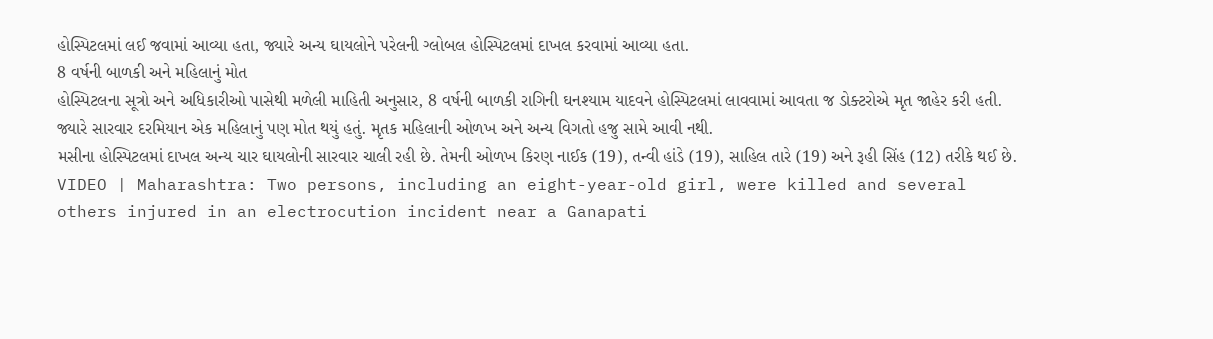હોસ્પિટલમાં લઈ જવામાં આવ્યા હતા, જ્યારે અન્ય ઘાયલોને પરેલની ગ્લોબલ હોસ્પિટલમાં દાખલ કરવામાં આવ્યા હતા.
8 વર્ષની બાળકી અને મહિલાનું મોત
હોસ્પિટલના સૂત્રો અને અધિકારીઓ પાસેથી મળેલી માહિતી અનુસાર, 8 વર્ષની બાળકી રાગિની ઘનશ્યામ યાદવને હોસ્પિટલમાં લાવવામાં આવતા જ ડોક્ટરોએ મૃત જાહેર કરી હતી. જ્યારે સારવાર દરમિયાન એક મહિલાનું પણ મોત થયું હતું. મૃતક મહિલાની ઓળખ અને અન્ય વિગતો હજુ સામે આવી નથી.
મસીના હોસ્પિટલમાં દાખલ અન્ય ચાર ઘાયલોની સારવાર ચાલી રહી છે. તેમની ઓળખ કિરણ નાઈક (19), તન્વી હાંડે (19), સાહિલ તારે (19) અને રૂહી સિંહ (12) તરીકે થઈ છે.
VIDEO | Maharashtra: Two persons, including an eight-year-old girl, were killed and several others injured in an electrocution incident near a Ganapati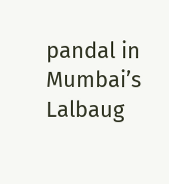pandal in Mumbai’s Lalbaug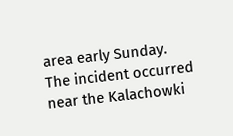area early Sunday.
The incident occurred near the Kalachowki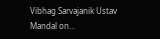Vibhag Sarvajanik Ustav Mandal on…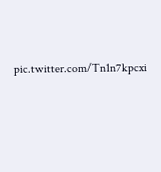pic.twitter.com/Tn1n7kpcxi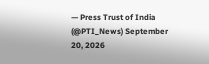— Press Trust of India (@PTI_News) September 20, 2026